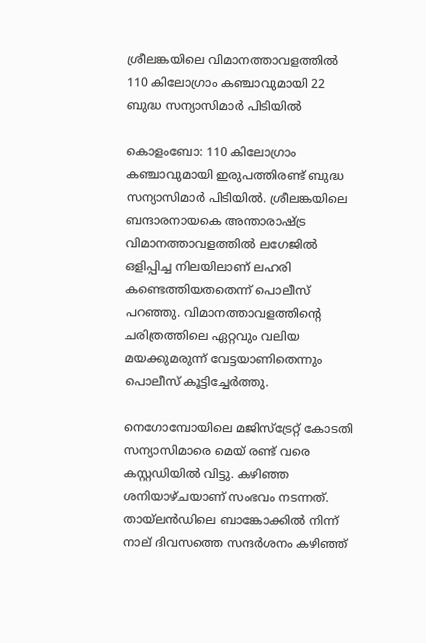ശ്രീലങ്കയിലെ വിമാനത്താവളത്തിൽ 110 കിലോഗ്രാം കഞ്ചാവുമായി 22 ബുദ്ധ സന്യാസിമാർ പിടിയിൽ

കൊളംബോ: 110 കിലോഗ്രാം കഞ്ചാവുമായി ഇരുപത്തിരണ്ട് ബുദ്ധ സന്യാസിമാര്‍ പിടിയില്‍. ശ്രീലങ്കയിലെ ബന്ദാരനായകെ അന്താരാഷ്ട്ര വിമാനത്താവളത്തില്‍ ലഗേജില്‍ ഒളിപ്പിച്ച നിലയിലാണ് ലഹരി കണ്ടെത്തിയതതെന്ന് പൊലീസ് പറഞ്ഞു. വിമാനത്താവളത്തിന്റെ ചരിത്രത്തിലെ ഏറ്റവും വലിയ മയക്കുമരുന്ന് വേട്ടയാണിതെന്നും പൊലീസ് കൂട്ടിച്ചേര്‍ത്തു.

നെഗോമ്പോയിലെ മജിസ്ട്രേറ്റ് കോടതി സന്യാസിമാരെ മെയ് രണ്ട് വരെ കസ്റ്റഡിയില്‍ വിട്ടു. കഴിഞ്ഞ ശനിയാഴ്ചയാണ് സംഭവം നടന്നത്. തായ്‌ലന്‍ഡിലെ ബാങ്കോക്കില്‍ നിന്ന് നാല് ദിവസത്തെ സന്ദര്‍ശനം കഴിഞ്ഞ്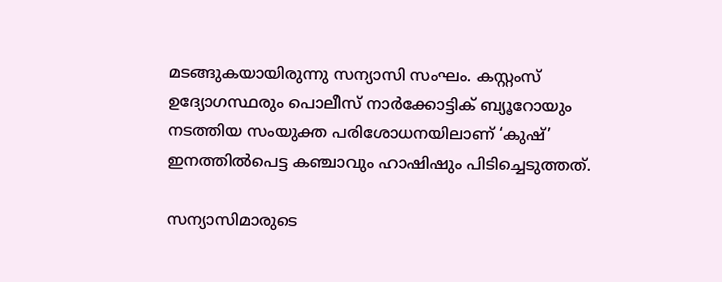മടങ്ങുകയായിരുന്നു സന്യാസി സംഘം. കസ്റ്റംസ് ഉദ്യോഗസ്ഥരും പൊലീസ് നാര്‍ക്കോട്ടിക് ബ്യൂറോയും നടത്തിയ സംയുക്ത പരിശോധനയിലാണ് ‘കുഷ്’ ഇനത്തില്‍പെട്ട കഞ്ചാവും ഹാഷിഷും പിടിച്ചെടുത്തത്.

സന്യാസിമാരുടെ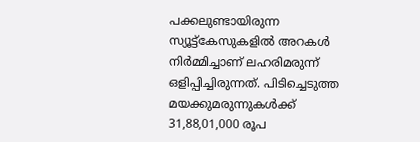പക്കലുണ്ടായിരുന്ന സ്യൂട്ട്‌കേസുകളില്‍ അറകള്‍ നിര്‍മ്മിച്ചാണ് ലഹരിമരുന്ന് ഒളിപ്പിച്ചിരുന്നത്. പിടിച്ചെടുത്ത മയക്കുമരുന്നുകള്‍ക്ക് 31,88,01,000 രൂപ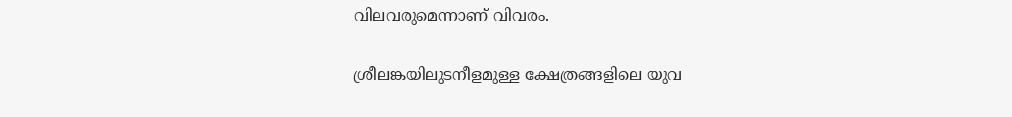വിലവരുമെന്നാണ് വിവരം.

ശ്രീലങ്കയിലുടനീളമുള്ള ക്ഷേത്രങ്ങളിലെ യുവ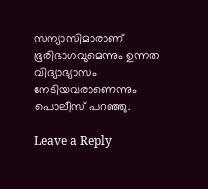സന്യാസിമാരാണ് ഭൂരിഭാഗവുമെന്നും ഉന്നത വിദ്യാഭ്യാസം നേടിയവരാണെന്നും പൊലീസ് പറഞ്ഞു.

Leave a Reply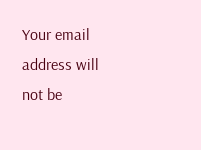Your email address will not be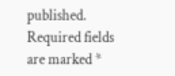published. Required fields are marked *